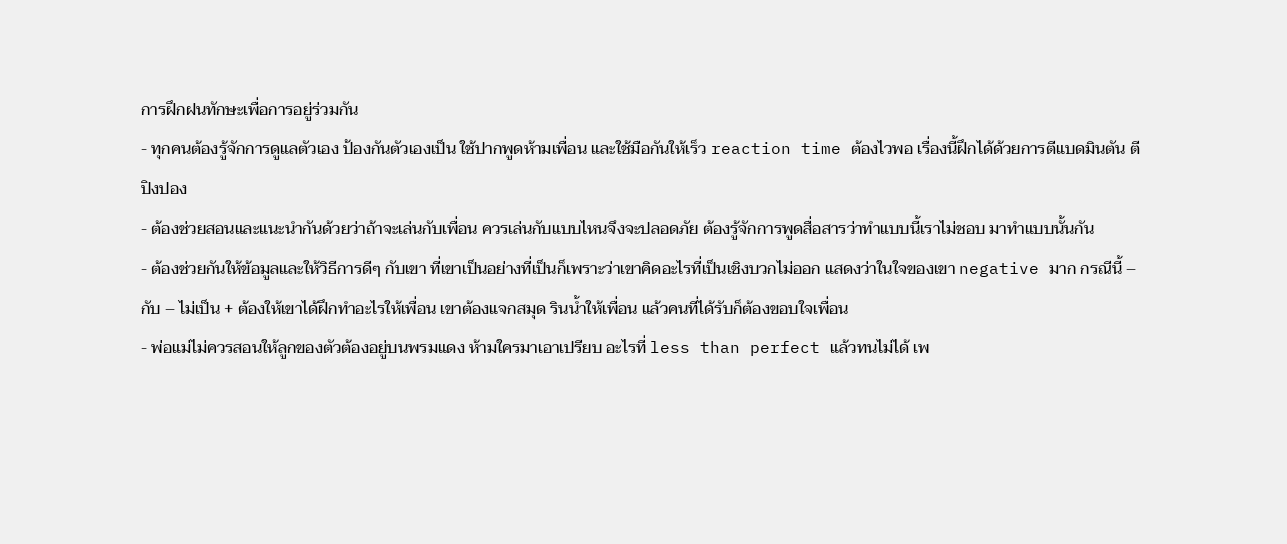การฝึกฝนทักษะเพื่อการอยู่ร่วมกัน
- ทุกคนต้องรู้จักการดูแลตัวเอง ป้องกันตัวเองเป็น ใช้ปากพูดห้ามเพื่อน และใช้มือกันให้เร็ว reaction time ต้องไวพอ เรื่องนี้ฝึกได้ด้วยการตีแบดมินตัน ตีปิงปอง
- ต้องช่วยสอนและแนะนำกันด้วยว่าถ้าจะเล่นกับเพื่อน ควรเล่นกับแบบไหนจึงจะปลอดภัย ต้องรู้จักการพูดสื่อสารว่าทำแบบนี้เราไม่ชอบ มาทำแบบนั้นกัน
- ต้องช่วยกันให้ข้อมูลและให้วิธีการดีๆ กับเขา ที่เขาเป็นอย่างที่เป็นก็เพราะว่าเขาคิดอะไรที่เป็นเชิงบวกไม่ออก แสดงว่าในใจของเขา negative มาก กรณีนี้ – กับ – ไม่เป็น + ต้องให้เขาได้ฝึกทำอะไรให้เพื่อน เขาต้องแจกสมุด รินน้ำให้เพื่อน แล้วคนที่ได้รับก็ต้องขอบใจเพื่อน
- พ่อแม่ไม่ควรสอนให้ลูกของตัวต้องอยู่บนพรมแดง ห้ามใครมาเอาเปรียบ อะไรที่ less than perfect แล้วทนไม่ได้ เพ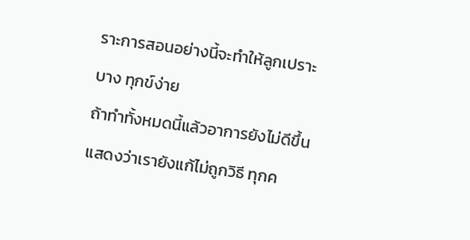ราะการสอนอย่างนี้จะทำให้ลูกเปราะบาง ทุกข์ง่าย
ถ้าทำทั้งหมดนี้แล้วอาการยังไม่ดีขึ้น แสดงว่าเรายังแก้ไม่ถูกวิธี ทุกค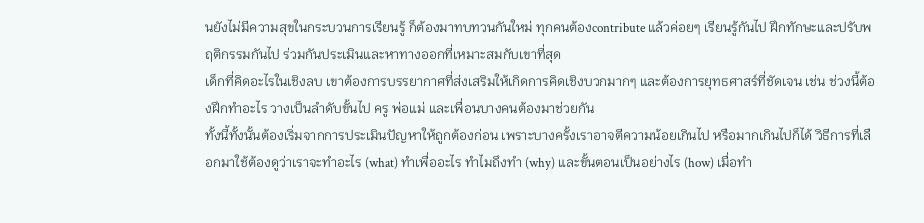นยังไม่มีความสุขในกระบวนการเรียนรู้ ก็ต้องมาทบทวนกันใหม่ ทุกคนต้องcontribute แล้วค่อยๆ เรียนรู้กันไป ฝึกทักษะและปรับพฤติกรรมกันไป ร่วมกันประเมินและหาทางออกที่เหมาะสมกับเขาที่สุด
เด็กที่คิดอะไรในเชิงลบ เขาต้องการบรรยากาศที่ส่งเสริมให้เกิดการคิดเชิงบวกมากๆ และต้องการยุทธศาสร์ที่ชัดเจน เช่น ช่วงนี้ต้องฝึกทำอะไร วางเป็นลำดับขั้นไป ครู พ่อแม่ และเพื่อนบางคนต้องมาช่วยกัน
ทั้งนี้ทั้งนั้นต้องเริ่มจากการประเมินปัญหาให้ถูกต้องก่อน เพราะบางครั้งเราอาจตีความน้อยเกินไป หรือมากเกินไปก็ได้ วิธีการที่เลือกมาใช้ต้องดูว่าเราจะทำอะไร (what) ทำเพื่ออะไร ทำไมถึงทำ (why) และขั้นตอนเป็นอย่างไร (how) เมื่อทำ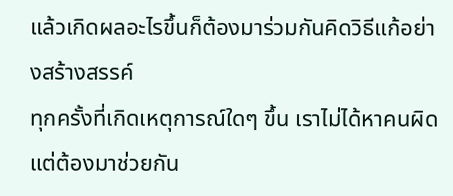แล้วเกิดผลอะไรขึ้นก็ต้องมาร่วมกันคิดวิธีแก้อย่างสร้างสรรค์
ทุกครั้งที่เกิดเหตุการณ์ใดๆ ขึ้น เราไม่ได้หาคนผิด แต่ต้องมาช่วยกัน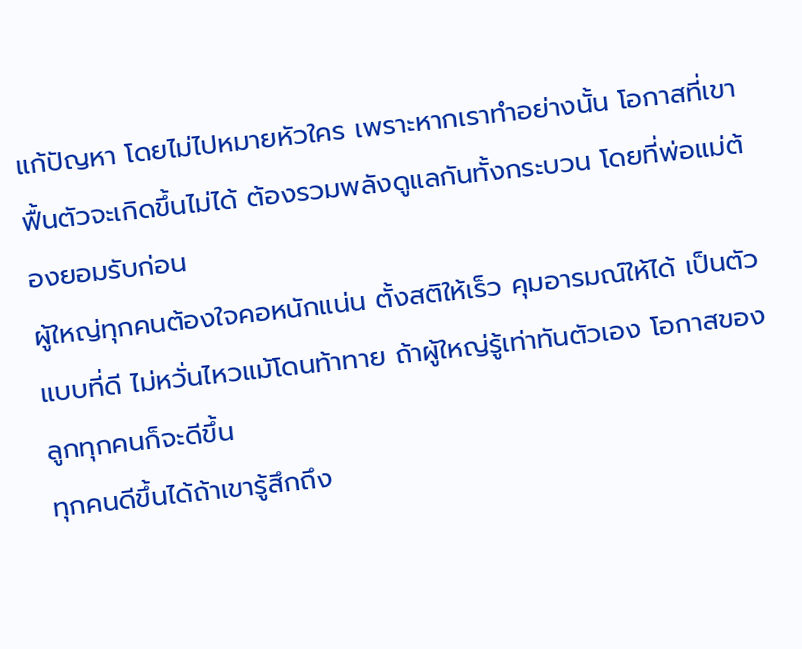แก้ปัญหา โดยไม่ไปหมายหัวใคร เพราะหากเราทำอย่างนั้น โอกาสที่เขาฟื้นตัวจะเกิดขึ้นไม่ได้ ต้องรวมพลังดูแลกันทั้งกระบวน โดยที่พ่อแม่ต้องยอมรับก่อน
ผู้ใหญ่ทุกคนต้องใจคอหนักแน่น ตั้งสติให้เร็ว คุมอารมณ์ให้ได้ เป็นตัวแบบที่ดี ไม่หวั่นไหวแม้โดนท้าทาย ถ้าผู้ใหญ่รู้เท่าทันตัวเอง โอกาสของลูกทุกคนก็จะดีขึ้น
ทุกคนดีขึ้นได้ถ้าเขารู้สึกถึง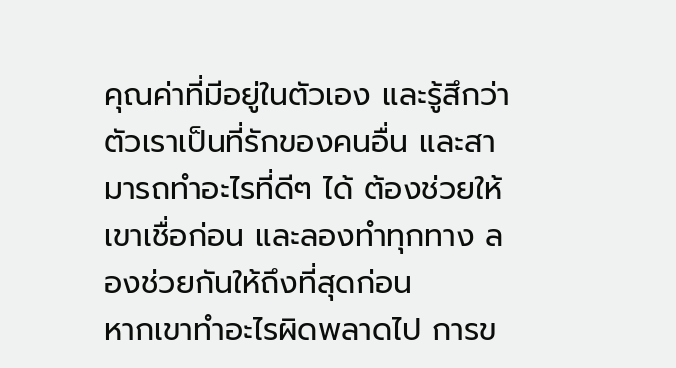คุณค่าที่มีอยู่ในตัวเอง และรู้สึกว่าตัวเราเป็นที่รักของคนอื่น และสามารถทำอะไรที่ดีๆ ได้ ต้องช่วยให้เขาเชื่อก่อน และลองทำทุกทาง ลองช่วยกันให้ถึงที่สุดก่อน
หากเขาทำอะไรผิดพลาดไป การข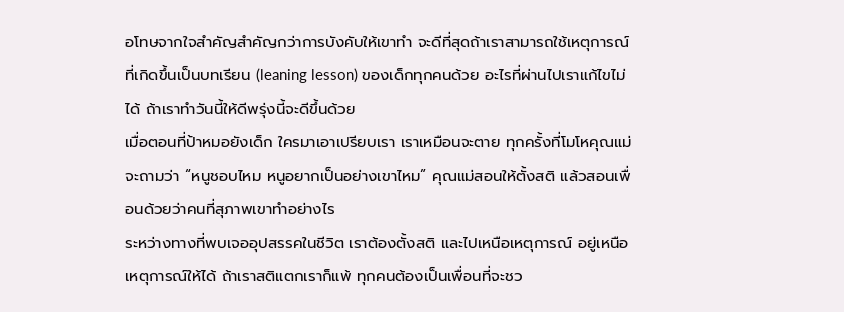อโทษจากใจสำคัญสำคัญกว่าการบังคับให้เขาทำ จะดีที่สุดถ้าเราสามารถใช้เหตุการณ์ที่เกิดขึ้นเป็นบทเรียน (leaning lesson) ของเด็กทุกคนด้วย อะไรที่ผ่านไปเราแก้ไขไม่ได้ ถ้าเราทำวันนี้ให้ดีพรุ่งนี้จะดีขึ้นด้วย
เมื่อตอนที่ป้าหมอยังเด็ก ใครมาเอาเปรียบเรา เราเหมือนจะตาย ทุกครั้งที่โมโหคุณแม่จะถามว่า “หนูชอบไหม หนูอยากเป็นอย่างเขาไหม” คุณแม่สอนให้ตั้งสติ แล้วสอนเพื่อนด้วยว่าคนที่สุภาพเขาทำอย่างไร
ระหว่างทางที่พบเจออุปสรรคในชีวิต เราต้องตั้งสติ และไปเหนือเหตุการณ์ อยู่เหนือเหตุการณ์ให้ได้ ถ้าเราสติแตกเราก็แพ้ ทุกคนต้องเป็นเพื่อนที่จะชว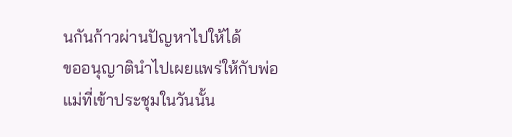นกันก้าวผ่านปัญหาไปให้ได้
ขออนุญาตินำไปเผยแพร่ให้กับพ่อแม่ที่เข้าประชุมในวันนั้น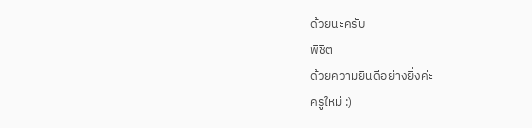ด้วยนะครับ
พิชิต
ด้วยความยินดีอย่างยิ่งค่ะ
ครูใหม่ :)